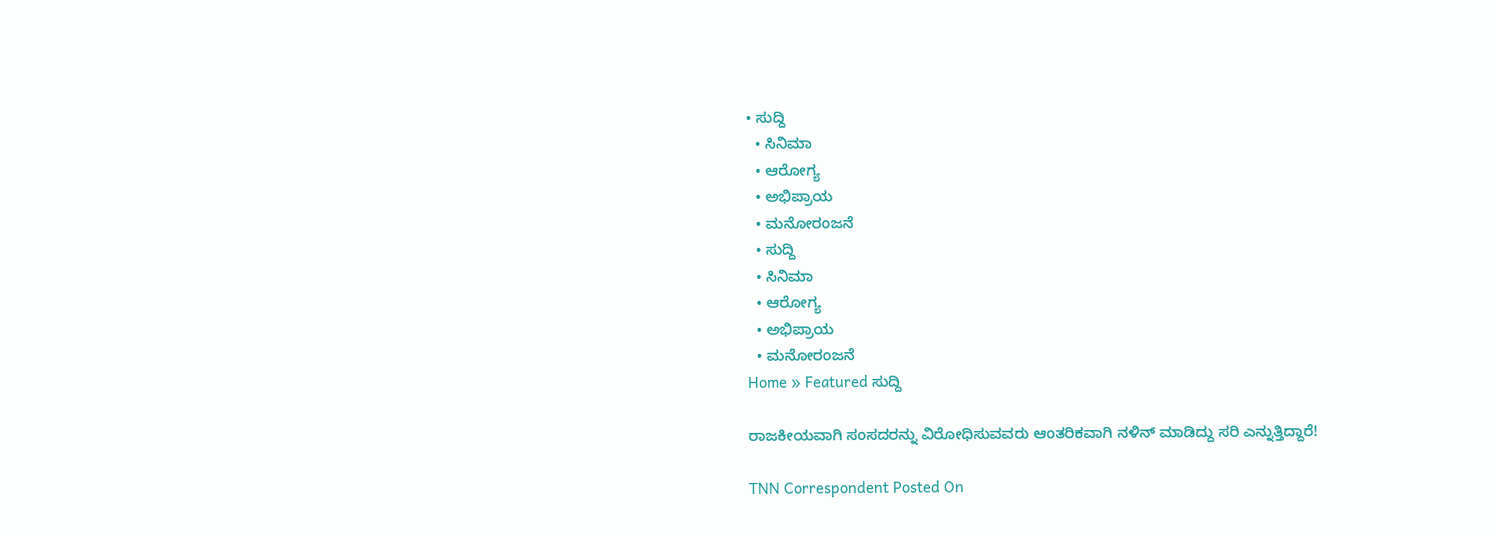• ಸುದ್ದಿ
  • ಸಿನಿಮಾ
  • ಆರೋಗ್ಯ
  • ಅಭಿಪ್ರಾಯ
  • ಮನೋರಂಜನೆ
  • ಸುದ್ದಿ
  • ಸಿನಿಮಾ
  • ಆರೋಗ್ಯ
  • ಅಭಿಪ್ರಾಯ
  • ಮನೋರಂಜನೆ
Home » Featured ಸುದ್ದಿ

ರಾಜಕೀಯವಾಗಿ ಸಂಸದರನ್ನು ವಿರೋಧಿಸುವವರು ಆಂತರಿಕವಾಗಿ ನಳಿನ್ ಮಾಡಿದ್ದು ಸರಿ ಎನ್ನುತ್ತಿದ್ದಾರೆ!

TNN Correspondent Posted On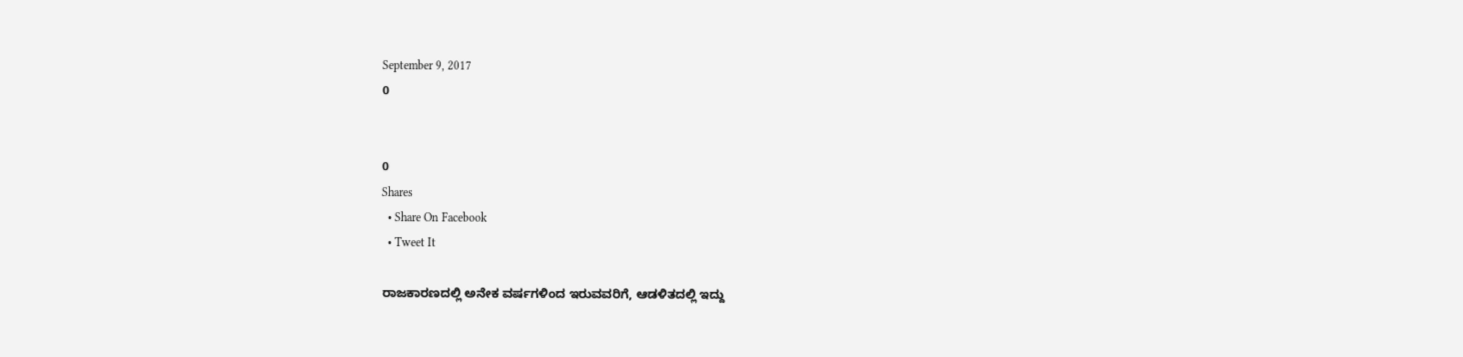September 9, 2017
0


0
Shares
  • Share On Facebook
  • Tweet It

ರಾಜಕಾರಣದಲ್ಲಿ ಅನೇಕ ವರ್ಷಗಳಿಂದ ಇರುವವರಿಗೆ, ಆಡಳಿತದಲ್ಲಿ ಇದ್ದು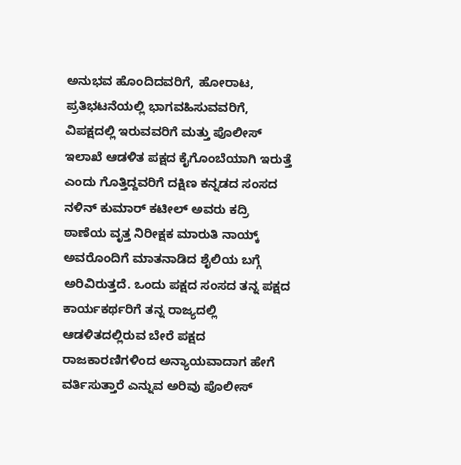ಅನುಭವ ಹೊಂದಿದವರಿಗೆ, ಹೋರಾಟ, ಪ್ರತಿಭಟನೆಯಲ್ಲಿ ಭಾಗವಹಿಸುವವರಿಗೆ, ವಿಪಕ್ಷದಲ್ಲಿ ಇರುವವರಿಗೆ ಮತ್ತು ಪೊಲೀಸ್ ಇಲಾಖೆ ಆಡಳಿತ ಪಕ್ಷದ ಕೈಗೊಂಬೆಯಾಗಿ ಇರುತ್ತೆ ಎಂದು ಗೊತ್ತಿದ್ದವರಿಗೆ ದಕ್ಷಿಣ ಕನ್ನಡದ ಸಂಸದ ನಳಿನ್ ಕುಮಾರ್ ಕಟೀಲ್ ಅವರು ಕದ್ರಿ ಠಾಣೆಯ ವೃತ್ತ ನಿರೀಕ್ಷಕ ಮಾರುತಿ ನಾಯ್ಕ್ ಅವರೊಂದಿಗೆ ಮಾತನಾಡಿದ ಶೈಲಿಯ ಬಗ್ಗೆ ಅರಿವಿರುತ್ತದೆ. ಒಂದು ಪಕ್ಷದ ಸಂಸದ ತನ್ನ ಪಕ್ಷದ ಕಾರ್ಯಕರ್ಥರಿಗೆ ತನ್ನ ರಾಜ್ಯದಲ್ಲಿ ಆಡಳಿತದಲ್ಲಿರುವ ಬೇರೆ ಪಕ್ಷದ ರಾಜಕಾರಣಿಗಳಿಂದ ಅನ್ಯಾಯವಾದಾಗ ಹೇಗೆ ವರ್ತಿಸುತ್ತಾರೆ ಎನ್ನುವ ಅರಿವು ಪೊಲೀಸ್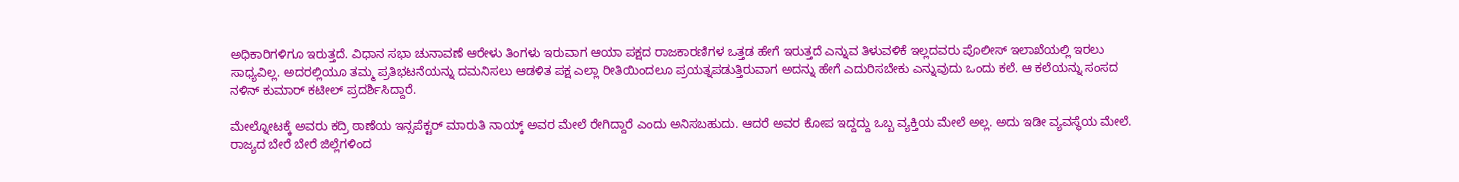ಅಧಿಕಾರಿಗಳಿಗೂ ಇರುತ್ತದೆ. ವಿಧಾನ ಸಭಾ ಚುನಾವಣೆ ಆರೇಳು ತಿಂಗಳು ಇರುವಾಗ ಆಯಾ ಪಕ್ಷದ ರಾಜಕಾರಣಿಗಳ ಒತ್ತಡ ಹೇಗೆ ಇರುತ್ತದೆ ಎನ್ನುವ ತಿಳುವಳಿಕೆ ಇಲ್ಲದವರು ಪೊಲೀಸ್ ಇಲಾಖೆಯಲ್ಲಿ ಇರಲು ಸಾಧ್ಯವಿಲ್ಲ. ಅದರಲ್ಲಿಯೂ ತಮ್ಮ ಪ್ರತಿಭಟನೆಯನ್ನು ದಮನಿಸಲು ಆಡಳಿತ ಪಕ್ಷ ಎಲ್ಲಾ ರೀತಿಯಿಂದಲೂ ಪ್ರಯತ್ನಪಡುತ್ತಿರುವಾಗ ಅದನ್ನು ಹೇಗೆ ಎದುರಿಸಬೇಕು ಎನ್ನುವುದು ಒಂದು ಕಲೆ. ಆ ಕಲೆಯನ್ನು ಸಂಸದ ನಳಿನ್ ಕುಮಾರ್ ಕಟೀಲ್ ಪ್ರದರ್ಶಿಸಿದ್ದಾರೆ.

ಮೇಲ್ನೋಟಕ್ಕೆ ಅವರು ಕದ್ರಿ ಠಾಣೆಯ ಇನ್ಸಪೆಕ್ಟರ್ ಮಾರುತಿ ನಾಯ್ಕ್ ಅವರ ಮೇಲೆ ರೇಗಿದ್ದಾರೆ ಎಂದು ಅನಿಸಬಹುದು. ಆದರೆ ಅವರ ಕೋಪ ಇದ್ದದ್ದು ಒಬ್ಬ ವ್ಯಕ್ತಿಯ ಮೇಲೆ ಅಲ್ಲ. ಅದು ಇಡೀ ವ್ಯವಸ್ಥೆಯ ಮೇಲೆ. ರಾಜ್ಯದ ಬೇರೆ ಬೇರೆ ಜಿಲ್ಲೆಗಳಿಂದ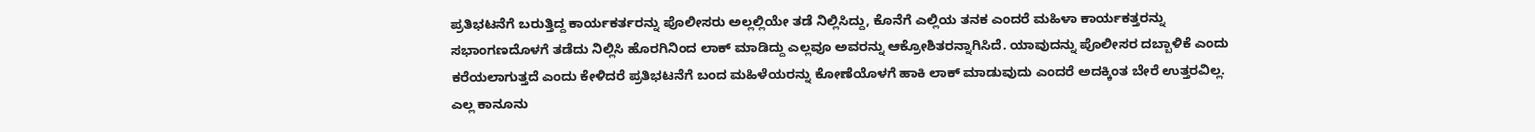ಪ್ರತಿಭಟನೆಗೆ ಬರುತ್ತಿದ್ದ ಕಾರ್ಯಕರ್ತರನ್ನು ಪೊಲೀಸರು ಅಲ್ಲಲ್ಲಿಯೇ ತಡೆ ನಿಲ್ಲಿಸಿದ್ದು, ಕೊನೆಗೆ ಎಲ್ಲಿಯ ತನಕ ಎಂದರೆ ಮಹಿಳಾ ಕಾರ್ಯಕತ್ತರನ್ನು ಸಭಾಂಗಣದೊಳಗೆ ತಡೆದು ನಿಲ್ಲಿಸಿ ಹೊರಗಿನಿಂದ ಲಾಕ್ ಮಾಡಿದ್ದು ಎಲ್ಲವೂ ಅವರನ್ನು ಆಕ್ರೋಶಿತರನ್ನಾಗಿಸಿದೆ. ಯಾವುದನ್ನು ಪೊಲೀಸರ ದಬ್ಬಾಳಿಕೆ ಎಂದು ಕರೆಯಲಾಗುತ್ತದೆ ಎಂದು ಕೇಳಿದರೆ ಪ್ರತಿಭಟನೆಗೆ ಬಂದ ಮಹಿಳೆಯರನ್ನು ಕೋಣೆಯೊಳಗೆ ಹಾಕಿ ಲಾಕ್ ಮಾಡುವುದು ಎಂದರೆ ಅದಕ್ಕಿಂತ ಬೇರೆ ಉತ್ತರವಿಲ್ಲ. ಎಲ್ಲ ಕಾನೂನು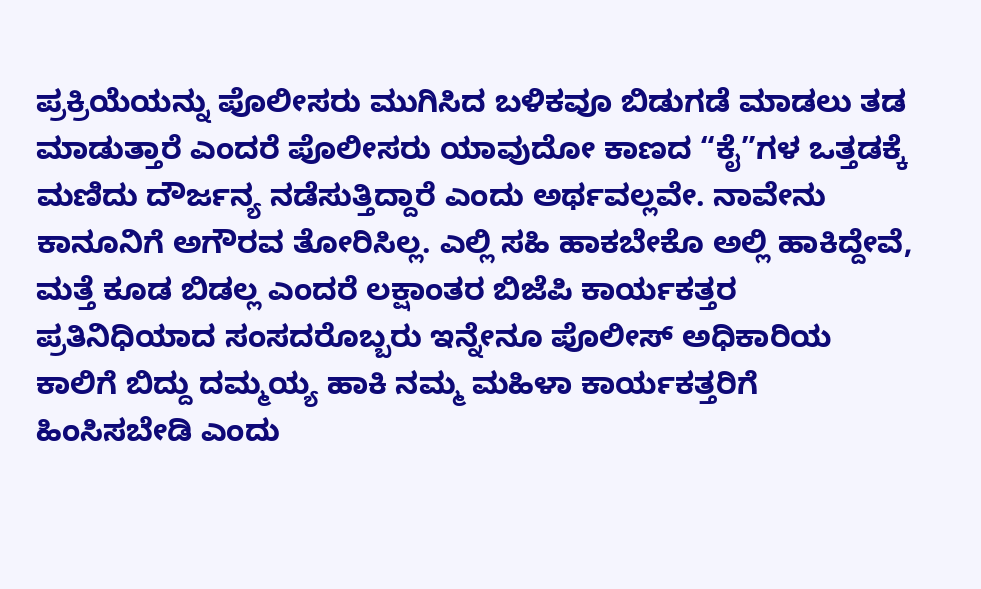ಪ್ರಕ್ರಿಯೆಯನ್ನು ಪೊಲೀಸರು ಮುಗಿಸಿದ ಬಳಿಕವೂ ಬಿಡುಗಡೆ ಮಾಡಲು ತಡ ಮಾಡುತ್ತಾರೆ ಎಂದರೆ ಪೊಲೀಸರು ಯಾವುದೋ ಕಾಣದ “ಕೈ”ಗಳ ಒತ್ತಡಕ್ಕೆ ಮಣಿದು ದೌರ್ಜನ್ಯ ನಡೆಸುತ್ತಿದ್ದಾರೆ ಎಂದು ಅರ್ಥವಲ್ಲವೇ. ನಾವೇನು ಕಾನೂನಿಗೆ ಅಗೌರವ ತೋರಿಸಿಲ್ಲ. ಎಲ್ಲಿ ಸಹಿ ಹಾಕಬೇಕೊ ಅಲ್ಲಿ ಹಾಕಿದ್ದೇವೆ, ಮತ್ತೆ ಕೂಡ ಬಿಡಲ್ಲ ಎಂದರೆ ಲಕ್ಷಾಂತರ ಬಿಜೆಪಿ ಕಾರ್ಯಕತ್ತರ ಪ್ರತಿನಿಧಿಯಾದ ಸಂಸದರೊಬ್ಬರು ಇನ್ನೇನೂ ಪೊಲೀಸ್ ಅಧಿಕಾರಿಯ ಕಾಲಿಗೆ ಬಿದ್ದು ದಮ್ಮಯ್ಯ ಹಾಕಿ ನಮ್ಮ ಮಹಿಳಾ ಕಾರ್ಯಕತ್ತರಿಗೆ ಹಿಂಸಿಸಬೇಡಿ ಎಂದು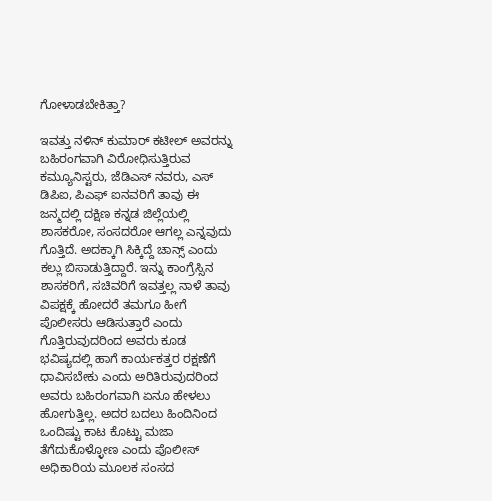ಗೋಳಾಡಬೇಕಿತ್ತಾ?

ಇವತ್ತು ನಳಿನ್ ಕುಮಾರ್ ಕಟೀಲ್ ಅವರನ್ನು ಬಹಿರಂಗವಾಗಿ ವಿರೋಧಿಸುತ್ತಿರುವ ಕಮ್ಯೂನಿಸ್ಟರು, ಜೆಡಿಎಸ್ ನವರು, ಎಸ್ ಡಿಪಿಐ, ಪಿಎಫ್ ಐನವರಿಗೆ ತಾವು ಈ ಜನ್ಮದಲ್ಲಿ ದಕ್ಷಿಣ ಕನ್ನಡ ಜಿಲ್ಲೆಯಲ್ಲಿ ಶಾಸಕರೋ, ಸಂಸದರೋ ಆಗಲ್ಲ ಎನ್ನವುದು ಗೊತ್ತಿದೆ. ಅದಕ್ಕಾಗಿ ಸಿಕ್ಕಿದ್ದೆ ಚಾನ್ಸ್ ಎಂದು ಕಲ್ಲು ಬಿಸಾಡುತ್ತಿದ್ದಾರೆ. ಇನ್ನು ಕಾಂಗ್ರೆಸ್ಸಿನ ಶಾಸಕರಿಗೆ, ಸಚಿವರಿಗೆ ಇವತ್ತಲ್ಲ ನಾಳೆ ತಾವು ವಿಪಕ್ಷಕ್ಕೆ ಹೋದರೆ ತಮಗೂ ಹೀಗೆ ಪೊಲೀಸರು ಆಡಿಸುತ್ತಾರೆ ಎಂದು ಗೊತ್ತಿರುವುದರಿಂದ ಅವರು ಕೂಡ ಭವಿಷ್ಯದಲ್ಲಿ ಹಾಗೆ ಕಾರ್ಯಕತ್ತರ ರಕ್ಷಣೆಗೆ ಧಾವಿಸಬೇಕು ಎಂದು ಅರಿತಿರುವುದರಿಂದ ಅವರು ಬಹಿರಂಗವಾಗಿ ಏನೂ ಹೇಳಲು ಹೋಗುತ್ತಿಲ್ಲ. ಅದರ ಬದಲು ಹಿಂದಿನಿಂದ ಒಂದಿಷ್ಟು ಕಾಟ ಕೊಟ್ಟು ಮಜಾ ತೆಗೆದುಕೊಳ್ಳೋಣ ಎಂದು ಪೊಲೀಸ್ ಅಧಿಕಾರಿಯ ಮೂಲಕ ಸಂಸದ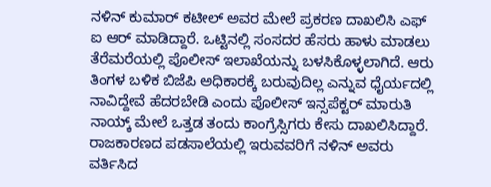ನಳಿನ್ ಕುಮಾರ್ ಕಟೀಲ್ ಅವರ ಮೇಲೆ ಪ್ರಕರಣ ದಾಖಲಿಸಿ ಎಫ್ ಐ ಆರ್ ಮಾಡಿದ್ದಾರೆ. ಒಟ್ಟಿನಲ್ಲಿ ಸಂಸದರ ಹೆಸರು ಹಾಳು ಮಾಡಲು ತೆರೆಮರೆಯಲ್ಲಿ ಪೊಲೀಸ್ ಇಲಾಖೆಯನ್ನು ಬಳಸಿಕೊಳ್ಳಲಾಗಿದೆ. ಆರು ತಿಂಗಳ ಬಳಿಕ ಬಿಜೆಪಿ ಅಧಿಕಾರಕ್ಕೆ ಬರುವುದಿಲ್ಲ ಎನ್ನುವ ಧೈರ್ಯದಲ್ಲಿ ನಾವಿದ್ದೇವೆ ಹೆದರಬೇಡಿ ಎಂದು ಪೊಲೀಸ್ ಇನ್ಸಪೆಕ್ಟರ್ ಮಾರುತಿ ನಾಯ್ಕ್ ಮೇಲೆ ಒತ್ತಡ ತಂದು ಕಾಂಗ್ರೆಸ್ಸಿಗರು ಕೇಸು ದಾಖಲಿಸಿದ್ದಾರೆ. ರಾಜಕಾರಣದ ಪಡಸಾಲೆಯಲ್ಲಿ ಇರುವವರಿಗೆ ನಳಿನ್ ಅವರು ವರ್ತಿಸಿದ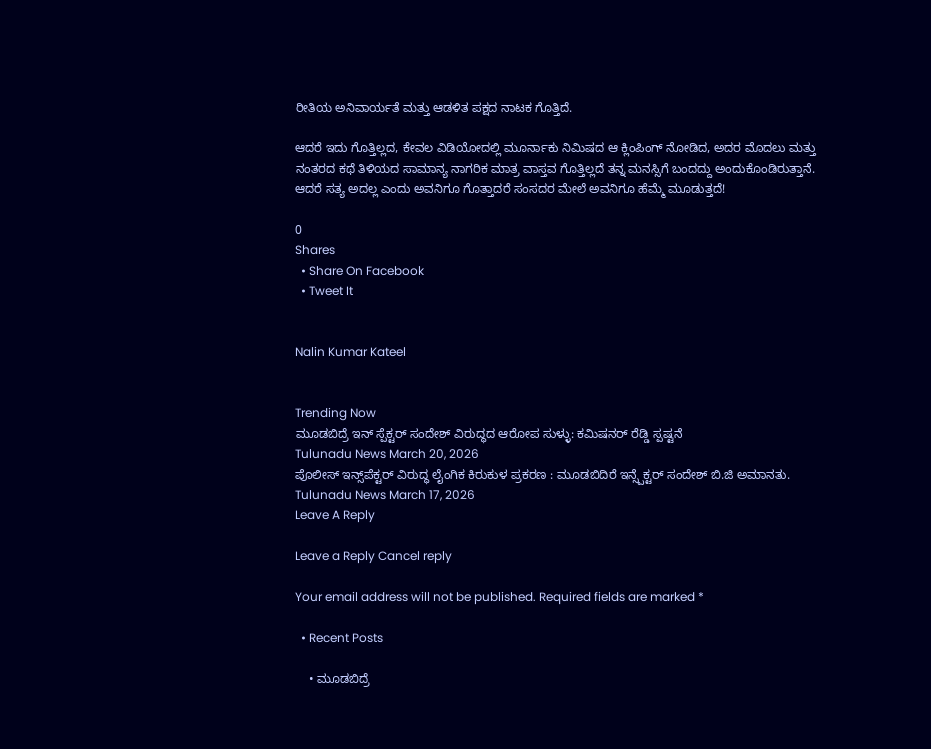ರೀತಿಯ ಅನಿವಾರ್ಯತೆ ಮತ್ತು ಆಡಳಿತ ಪಕ್ಷದ ನಾಟಕ ಗೊತ್ತಿದೆ.

ಆದರೆ ಇದು ಗೊತ್ತಿಲ್ಲದ, ಕೇವಲ ವಿಡಿಯೋದಲ್ಲಿ ಮೂರ್ನಾಕು ನಿಮಿಷದ ಆ ಕ್ಲಿಂಪಿಂಗ್ ನೋಡಿದ, ಅದರ ಮೊದಲು ಮತ್ತು ನಂತರದ ಕಥೆ ತಿಳಿಯದ ಸಾಮಾನ್ಯ ನಾಗರಿಕ ಮಾತ್ರ ವಾಸ್ತವ ಗೊತ್ತಿಲ್ಲದೆ ತನ್ನ ಮನಸ್ಸಿಗೆ ಬಂದದ್ದು ಅಂದುಕೊಂಡಿರುತ್ತಾನೆ. ಆದರೆ ಸತ್ಯ ಅದಲ್ಲ ಎಂದು ಅವನಿಗೂ ಗೊತ್ತಾದರೆ ಸಂಸದರ ಮೇಲೆ ಅವನಿಗೂ ಹೆಮ್ಮೆ ಮೂಡುತ್ತದೆ!

0
Shares
  • Share On Facebook
  • Tweet It


Nalin Kumar Kateel


Trending Now
ಮೂಡಬಿದ್ರೆ ಇನ್ ಸ್ಪೆಕ್ಟ‌ರ್ ಸಂದೇಶ್ ವಿರುದ್ಧದ ಆರೋಪ ಸುಳ್ಳು: ಕಮಿಷನ‌ರ್ ರೆಡ್ಡಿ ಸ್ಪಷ್ಟನೆ
Tulunadu News March 20, 2026
ಪೊಲೀಸ್ ಇನ್ಸ್‌ಪೆಕ್ಟರ್ ವಿರುದ್ಧ ಲೈಂಗಿಕ ಕಿರುಕುಳ ಪ್ರಕರಣ : ಮೂಡಬಿದಿರೆ ಇನ್ಸ್ಪೆಕ್ಟರ್ ಸಂದೇಶ್ ಬಿ.ಜಿ ಅಮಾನತು.
Tulunadu News March 17, 2026
Leave A Reply

Leave a Reply Cancel reply

Your email address will not be published. Required fields are marked *

  • Recent Posts

    • ಮೂಡಬಿದ್ರೆ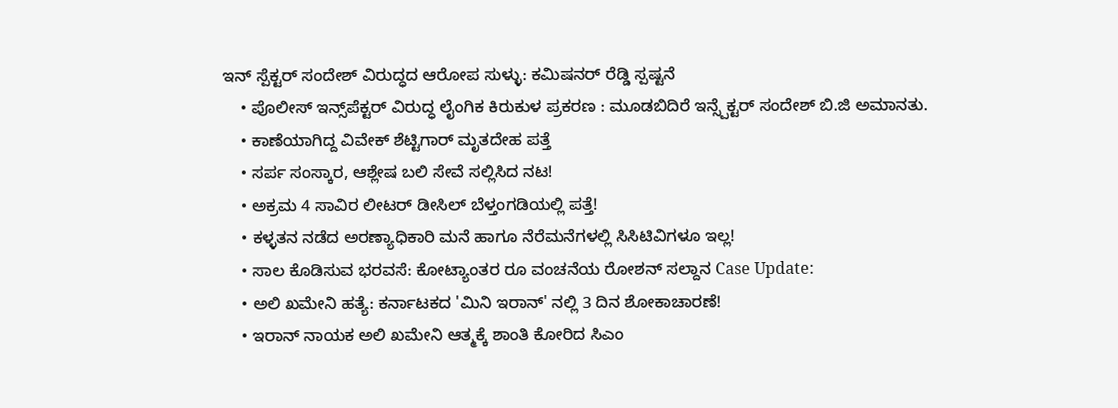ಇನ್ ಸ್ಪೆಕ್ಟ‌ರ್ ಸಂದೇಶ್ ವಿರುದ್ಧದ ಆರೋಪ ಸುಳ್ಳು: ಕಮಿಷನ‌ರ್ ರೆಡ್ಡಿ ಸ್ಪಷ್ಟನೆ
    • ಪೊಲೀಸ್ ಇನ್ಸ್‌ಪೆಕ್ಟರ್ ವಿರುದ್ಧ ಲೈಂಗಿಕ ಕಿರುಕುಳ ಪ್ರಕರಣ : ಮೂಡಬಿದಿರೆ ಇನ್ಸ್ಪೆಕ್ಟರ್ ಸಂದೇಶ್ ಬಿ.ಜಿ ಅಮಾನತು.
    • ಕಾಣೆಯಾಗಿದ್ದ ವಿವೇಕ್ ಶೆಟ್ಟಿಗಾರ್ ಮೃತದೇಹ ಪತ್ತೆ
    • ಸರ್ಪ ಸಂಸ್ಕಾರ, ಆಶ್ಲೇಷ ಬಲಿ ಸೇವೆ ಸಲ್ಲಿಸಿದ ನಟ!
    • ಅಕ್ರಮ 4 ಸಾವಿರ ಲೀಟರ್ ಡೀಸಿಲ್ ಬೆಳ್ತಂಗಡಿಯಲ್ಲಿ ಪತ್ತೆ!
    • ಕಳ್ಳತನ ನಡೆದ ಅರಣ್ಯಾಧಿಕಾರಿ ಮನೆ ಹಾಗೂ ನೆರೆಮನೆಗಳಲ್ಲಿ ಸಿಸಿಟಿವಿಗಳೂ ಇಲ್ಲ!
    • ಸಾಲ ಕೊಡಿಸುವ ಭರವಸೆ: ಕೋಟ್ಯಾಂತರ ರೂ ವಂಚನೆಯ ರೋಶನ್ ಸಲ್ದಾನ Case Update:
    • ಅಲಿ ಖಮೇನಿ ಹತ್ಯೆ: ಕರ್ನಾಟಕದ 'ಮಿನಿ ಇರಾನ್' ನಲ್ಲಿ 3 ದಿನ ಶೋಕಾಚಾರಣೆ!
    • ಇರಾನ್ ನಾಯಕ‌ ಅಲಿ ಖಮೇನಿ ಆತ್ಮಕ್ಕೆ ಶಾಂತಿ ಕೋರಿದ ಸಿಎಂ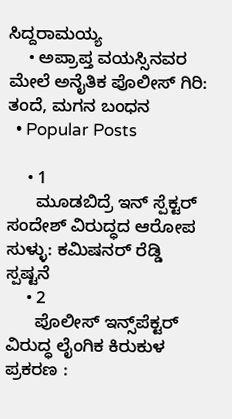ಸಿದ್ದರಾಮಯ್ಯ
    • ಅಪ್ರಾಪ್ತ ವಯಸ್ಸಿನವರ ಮೇಲೆ ಅನೈತಿಕ ಪೊಲೀಸ್ ಗಿರಿ: ತಂದೆ, ಮಗನ ಬಂಧನ
  • Popular Posts

    • 1
      ಮೂಡಬಿದ್ರೆ ಇನ್ ಸ್ಪೆಕ್ಟ‌ರ್ ಸಂದೇಶ್ ವಿರುದ್ಧದ ಆರೋಪ ಸುಳ್ಳು: ಕಮಿಷನ‌ರ್ ರೆಡ್ಡಿ ಸ್ಪಷ್ಟನೆ
    • 2
      ಪೊಲೀಸ್ ಇನ್ಸ್‌ಪೆಕ್ಟರ್ ವಿರುದ್ಧ ಲೈಂಗಿಕ ಕಿರುಕುಳ ಪ್ರಕರಣ :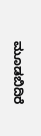ಮೂಡಬಿದಿರೆ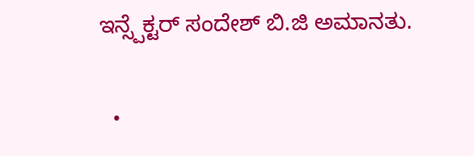ಇನ್ಸ್ಪೆಕ್ಟರ್ ಸಂದೇಶ್ ಬಿ.ಜಿ ಅಮಾನತು.

  •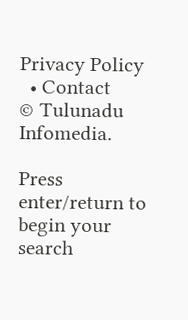Privacy Policy
  • Contact
© Tulunadu Infomedia.

Press enter/return to begin your search